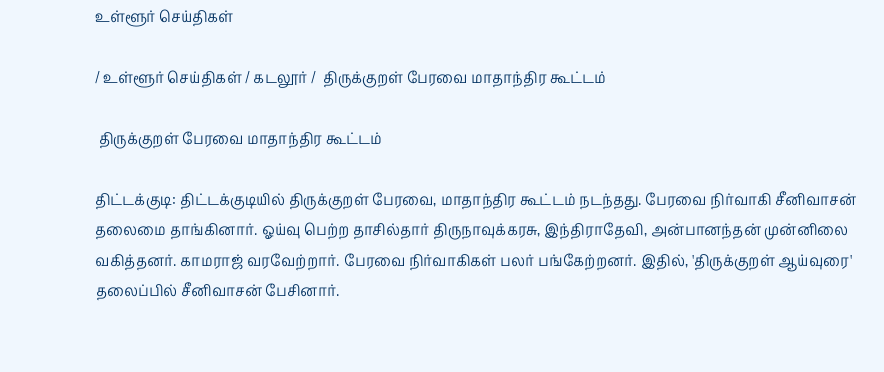உள்ளூர் செய்திகள்

/ உள்ளூர் செய்திகள் / கடலூர் /  திருக்குறள் பேரவை மாதாந்திர கூட்டம்

 திருக்குறள் பேரவை மாதாந்திர கூட்டம்

திட்டக்குடி: திட்டக்குடியில் திருக்குறள் பேரவை, மாதாந்திர கூட்டம் நடந்தது. பேரவை நிர்வாகி சீனிவாசன் தலைமை தாங்கினார். ஓய்வு பெற்ற தாசில்தார் திருநாவுக்கரசு, இந்திராதேவி, அன்பானந்தன் முன்னிலை வகித்தனர். காமராஜ் வரவேற்றார். பேரவை நிர்வாகிகள் பலர் பங்கேற்றனர். இதில், 'திருக்குறள் ஆய்வுரை' தலைப்பில் சீனிவாசன் பேசினார்.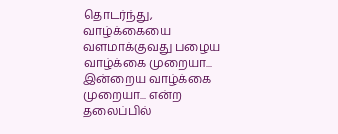தொடர்ந்து, வாழ்க்கையை வளமாக்குவது பழைய வாழ்க்கை முறையா... இன்றைய வாழ்க்கை முறையா... என்ற தலைப்பில்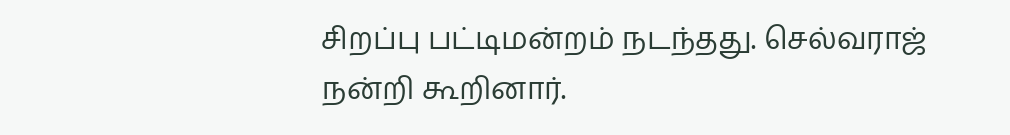சிறப்பு பட்டிமன்றம் நடந்தது. செல்வராஜ் நன்றி கூறினார்.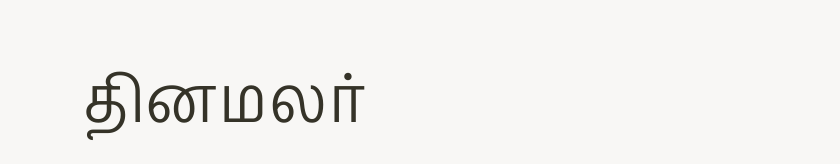தினமலர்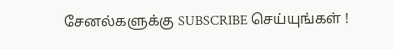சேனல்களுக்கு SUBSCRIBE செய்யுங்கள் !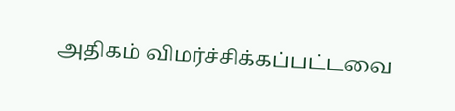அதிகம் விமர்ச்சிக்கப்பட்டவை